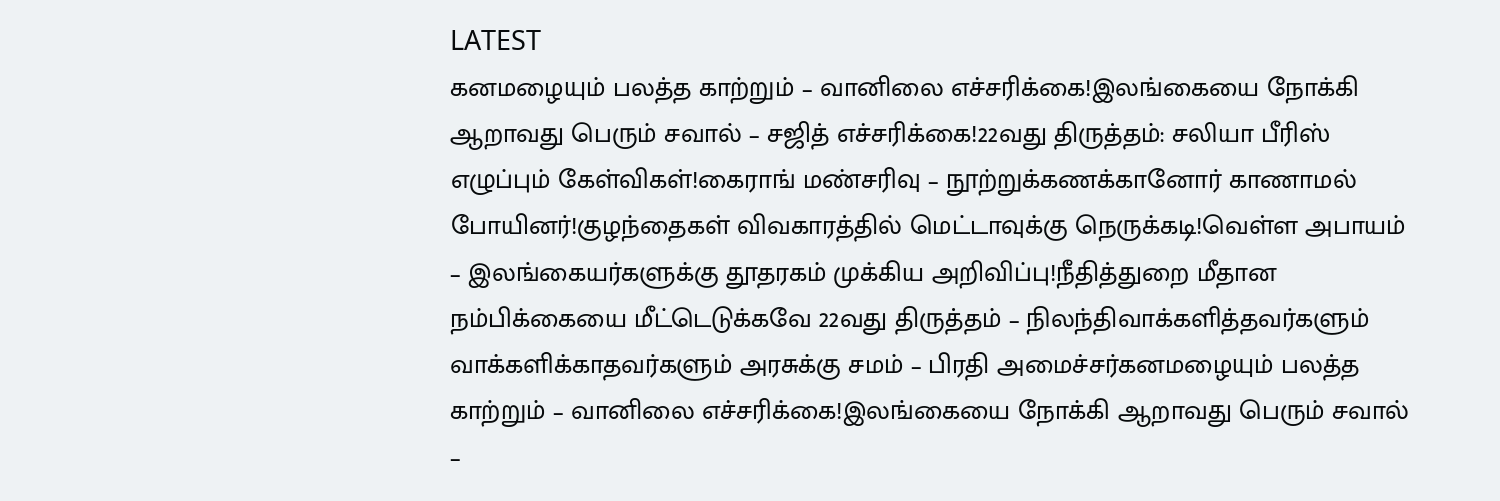LATEST
கனமழையும் பலத்த காற்றும் – வானிலை எச்சரிக்கை!இலங்கையை நோக்கி ஆறாவது பெரும் சவால் – சஜித் எச்சரிக்கை!22வது திருத்தம்: சலியா பீரிஸ் எழுப்பும் கேள்விகள்!கைராங் மண்சரிவு – நூற்றுக்கணக்கானோர் காணாமல் போயினர்!குழந்தைகள் விவகாரத்தில் மெட்டாவுக்கு நெருக்கடி!வெள்ள அபாயம் – இலங்கையர்களுக்கு தூதரகம் முக்கிய அறிவிப்பு!நீதித்துறை மீதான நம்பிக்கையை மீட்டெடுக்கவே 22வது திருத்தம் – நிலந்திவாக்களித்தவர்களும் வாக்களிக்காதவர்களும் அரசுக்கு சமம் – பிரதி அமைச்சர்கனமழையும் பலத்த காற்றும் – வானிலை எச்சரிக்கை!இலங்கையை நோக்கி ஆறாவது பெரும் சவால் –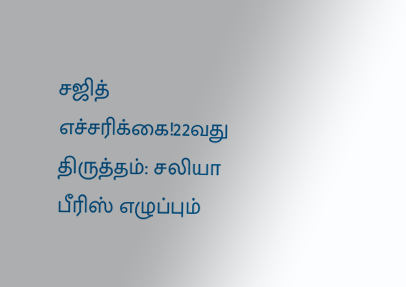சஜித் எச்சரிக்கை!22வது திருத்தம்: சலியா பீரிஸ் எழுப்பும்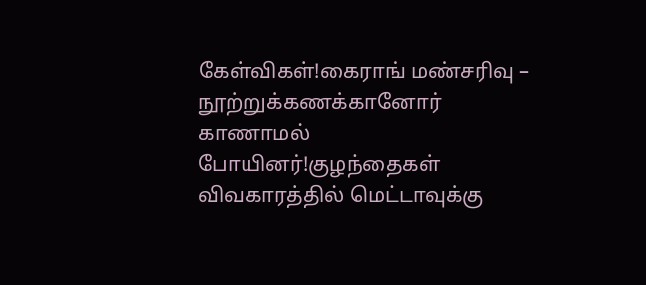கேள்விகள்!கைராங் மண்சரிவு – நூற்றுக்கணக்கானோர் காணாமல் போயினர்!குழந்தைகள் விவகாரத்தில் மெட்டாவுக்கு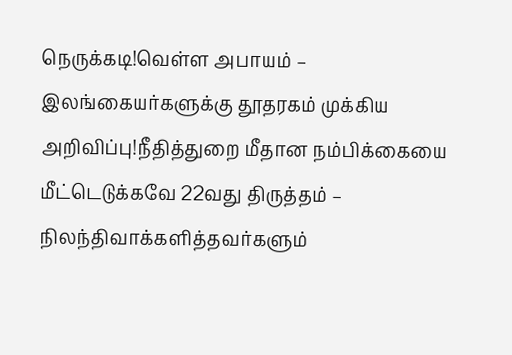நெருக்கடி!வெள்ள அபாயம் – இலங்கையர்களுக்கு தூதரகம் முக்கிய அறிவிப்பு!நீதித்துறை மீதான நம்பிக்கையை மீட்டெடுக்கவே 22வது திருத்தம் – நிலந்திவாக்களித்தவர்களும்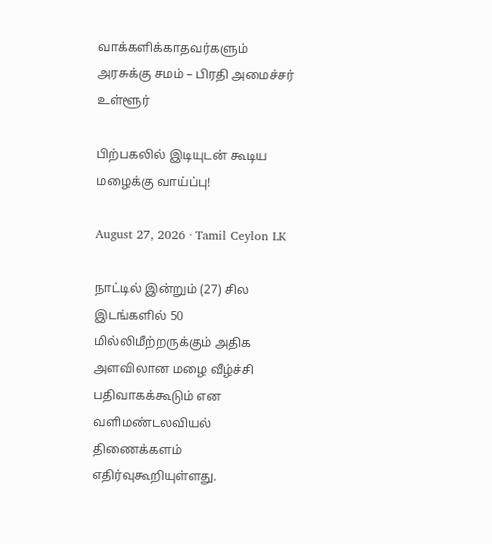வாக்களிக்காதவர்களும் அரசுக்கு சமம் – பிரதி அமைச்சர்
உள்ளூர்

பிற்பகலில் இடியுடன் கூடிய மழைக்கு வாய்ப்பு!

August 27, 2026 · Tamil Ceylon LK

நாட்டில் இன்றும் (27) சில இடங்களில் 50 மில்லிமீற்றருக்கும் அதிக அளவிலான மழை வீழ்ச்சி பதிவாகக்கூடும் என வளிமண்டலவியல் திணைக்களம் எதிர்வுகூறியுள்ளது.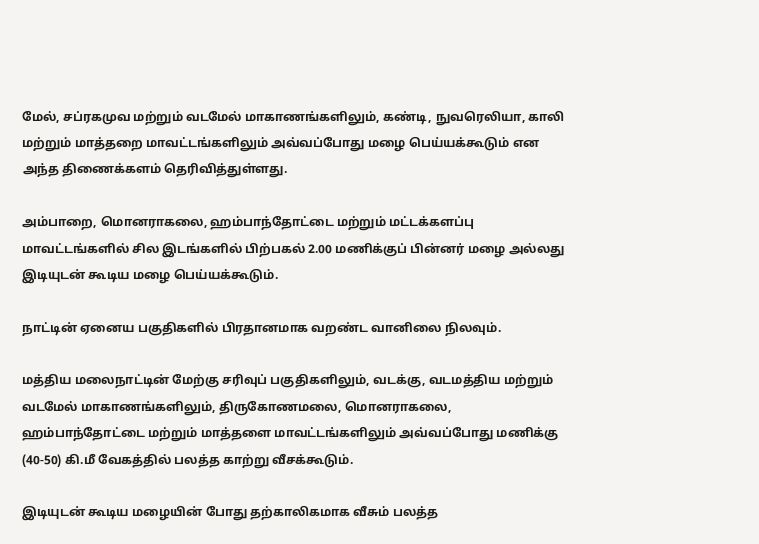மேல், சப்ரகமுவ மற்றும் வடமேல் மாகாணங்களிலும், கண்டி, நுவரெலியா, காலி மற்றும் மாத்தறை மாவட்டங்களிலும் அவ்வப்போது மழை பெய்யக்கூடும் என அந்த திணைக்களம் தெரிவித்துள்ளது.

அம்பாறை, மொனராகலை, ஹம்பாந்தோட்டை மற்றும் மட்டக்களப்பு மாவட்டங்களில் சில இடங்களில் பிற்பகல் 2.00 மணிக்குப் பின்னர் மழை அல்லது இடியுடன் கூடிய மழை பெய்யக்கூடும்.

நாட்டின் ஏனைய பகுதிகளில் பிரதானமாக வறண்ட வானிலை நிலவும்.

மத்திய மலைநாட்டின் மேற்கு சரிவுப் பகுதிகளிலும், வடக்கு, வடமத்திய மற்றும் வடமேல் மாகாணங்களிலும், திருகோணமலை, மொனராகலை, ஹம்பாந்தோட்டை மற்றும் மாத்தளை மாவட்டங்களிலும் அவ்வப்போது மணிக்கு (40-50) கி.மீ வேகத்தில் பலத்த காற்று வீசக்கூடும்.

இடியுடன் கூடிய மழையின் போது தற்காலிகமாக வீசும் பலத்த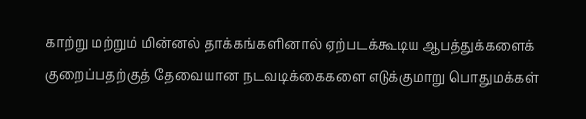காற்று மற்றும் மின்னல் தாக்கங்களினால் ஏற்படக்கூடிய ஆபத்துக்களைக் குறைப்பதற்குத் தேவையான நடவடிக்கைகளை எடுக்குமாறு பொதுமக்கள்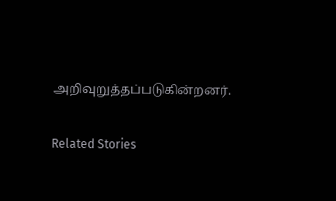அறிவுறுத்தப்படுகின்றனர்.

Related Stories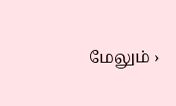மேலும் ›